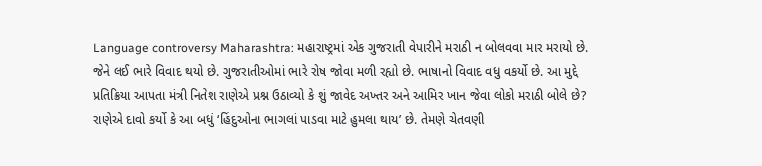Language controversy Maharashtra: મહારાષ્ટ્રમાં એક ગુજરાતી વેપારીને મરાઠી ન બોલવવા માર મરાયો છે. જેને લઈ ભારે વિવાદ થયો છે. ગુજરાતીઓમાં ભારે રોષ જોવા મળી રહ્યો છે. ભાષાનો વિવાદ વધુ વકર્યો છે. આ મુદ્દે પ્રતિક્રિયા આપતા મંત્રી નિતેશ રાણેએ પ્રશ્ન ઉઠાવ્યો કે શું જાવેદ અખ્તર અને આમિર ખાન જેવા લોકો મરાઠી બોલે છે? રાણેએ દાવો કર્યો કે આ બધું ‘હિંદુઓના ભાગલાં પાડવા માટે હુમલા થાય’ છે. તેમણે ચેતવણી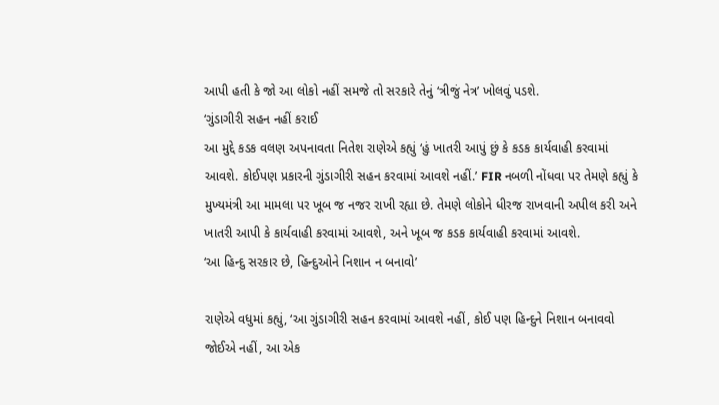આપી હતી કે જો આ લોકો નહીં સમજે તો સરકારે તેનું ‘ત્રીજું નેત્ર’ ખોલવું પડશે.
‘ગુંડાગીરી સહન નહીં કરાઈ
આ મુદ્દે કડક વલણ અપનાવતા નિતેશ રાણેએ કહ્યું ‘હું ખાતરી આપું છું કે કડક કાર્યવાહી કરવામાં આવશે. કોઈપણ પ્રકારની ગુંડાગીરી સહન કરવામાં આવશે નહીં.’ FIR નબળી નોંધવા પર તેમણે કહ્યું કે મુખ્યમંત્રી આ મામલા પર ખૂબ જ નજર રાખી રહ્યા છે. તેમણે લોકોને ધીરજ રાખવાની અપીલ કરી અને ખાતરી આપી કે કાર્યવાહી કરવામાં આવશે, અને ખૂબ જ કડક કાર્યવાહી કરવામાં આવશે.
‘આ હિન્દુ સરકાર છે, હિન્દુઓને નિશાન ન બનાવો’

રાણેએ વધુમાં કહ્યું, ‘આ ગુંડાગીરી સહન કરવામાં આવશે નહીં, કોઈ પણ હિન્દુને નિશાન બનાવવો જોઈએ નહીં, આ એક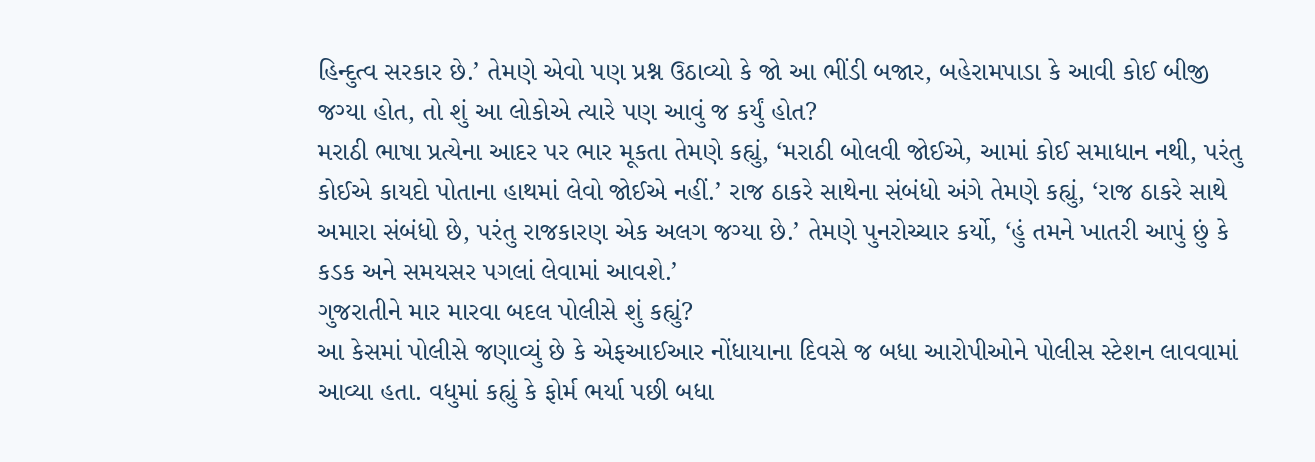હિન્દુત્વ સરકાર છે.’ તેમણે એવો પણ પ્રશ્ન ઉઠાવ્યો કે જો આ ભીંડી બજાર, બહેરામપાડા કે આવી કોઈ બીજી જગ્યા હોત, તો શું આ લોકોએ ત્યારે પણ આવું જ કર્યું હોત?
મરાઠી ભાષા પ્રત્યેના આદર પર ભાર મૂકતા તેમણે કહ્યું, ‘મરાઠી બોલવી જોઈએ, આમાં કોઈ સમાધાન નથી, પરંતુ કોઈએ કાયદો પોતાના હાથમાં લેવો જોઈએ નહીં.’ રાજ ઠાકરે સાથેના સંબંધો અંગે તેમણે કહ્યું, ‘રાજ ઠાકરે સાથે અમારા સંબંધો છે, પરંતુ રાજકારણ એક અલગ જગ્યા છે.’ તેમણે પુનરોચ્ચાર કર્યો, ‘હું તમને ખાતરી આપું છું કે કડક અને સમયસર પગલાં લેવામાં આવશે.’
ગુજરાતીને માર મારવા બદલ પોલીસે શું કહ્યું?
આ કેસમાં પોલીસે જણાવ્યું છે કે એફઆઈઆર નોંધાયાના દિવસે જ બધા આરોપીઓને પોલીસ સ્ટેશન લાવવામાં આવ્યા હતા. વધુમાં કહ્યું કે ફોર્મ ભર્યા પછી બધા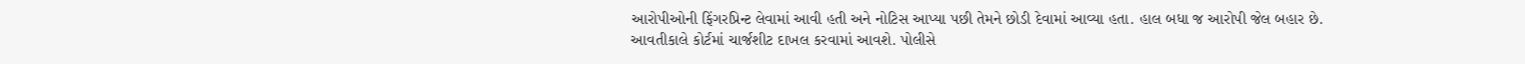આરોપીઓની ફિંગરપ્રિન્ટ લેવામાં આવી હતી અને નોટિસ આપ્યા પછી તેમને છોડી દેવામાં આવ્યા હતા. હાલ બધા જ આરોપી જેલ બહાર છે.
આવતીકાલે કોર્ટમાં ચાર્જશીટ દાખલ કરવામાં આવશે. પોલીસે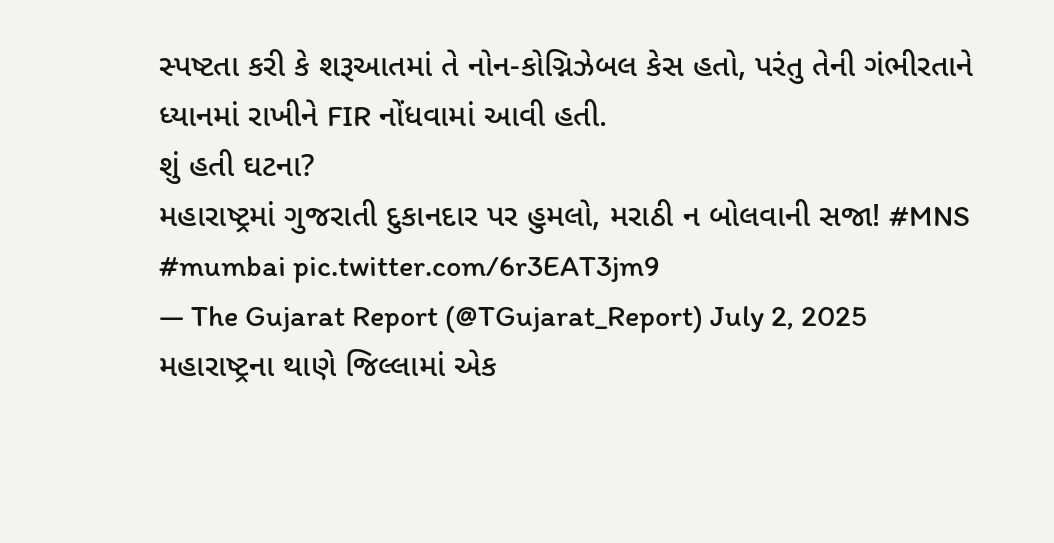સ્પષ્ટતા કરી કે શરૂઆતમાં તે નોન-કોગ્નિઝેબલ કેસ હતો, પરંતુ તેની ગંભીરતાને ધ્યાનમાં રાખીને FIR નોંધવામાં આવી હતી.
શું હતી ઘટના?
મહારાષ્ટ્રમાં ગુજરાતી દુકાનદાર પર હુમલો, મરાઠી ન બોલવાની સજા! #MNS #mumbai pic.twitter.com/6r3EAT3jm9
— The Gujarat Report (@TGujarat_Report) July 2, 2025
મહારાષ્ટ્રના થાણે જિલ્લામાં એક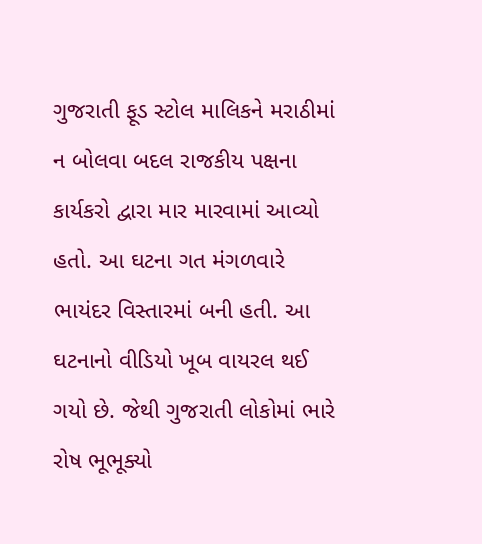ગુજરાતી ફૂડ સ્ટોલ માલિકને મરાઠીમાં ન બોલવા બદલ રાજકીય પક્ષના કાર્યકરો દ્વારા માર મારવામાં આવ્યો હતો. આ ઘટના ગત મંગળવારે ભાયંદર વિસ્તારમાં બની હતી. આ ઘટનાનો વીડિયો ખૂબ વાયરલ થઈ ગયો છે. જેથી ગુજરાતી લોકોમાં ભારે રોષ ભૂભૂક્યો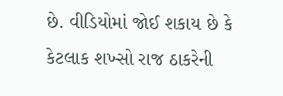છે. વીડિયોમાં જોઈ શકાય છે કે કેટલાક શખ્સો રાજ ઠાકરેની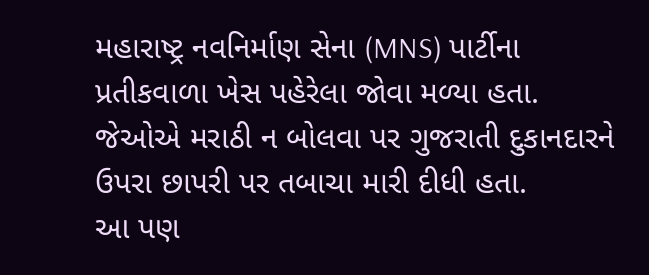મહારાષ્ટ્ર નવનિર્માણ સેના (MNS) પાર્ટીના પ્રતીકવાળા ખેસ પહેરેલા જોવા મળ્યા હતા. જેઓએ મરાઠી ન બોલવા પર ગુજરાતી દુકાનદારને ઉપરા છાપરી પર તબાચા મારી દીધી હતા.
આ પણ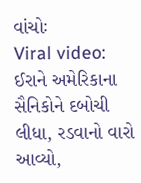વાંચોઃ
Viral video: ઈરાને અમેરિકાના સૈનિકોને દબોચી લીધા, રડવાનો વારો આવ્યો,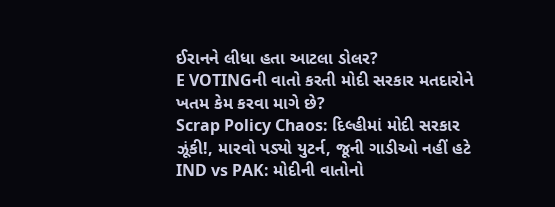ઈરાનને લીધા હતા આટલા ડોલર?
E VOTINGની વાતો કરતી મોદી સરકાર મતદારોને ખતમ કેમ કરવા માગે છે?
Scrap Policy Chaos: દિલ્હીમાં મોદી સરકાર ઝૂંકી!, મારવો પડ્યો યુટર્ન, જૂની ગાડીઓ નહીં હટે
IND vs PAK: મોદીની વાતોનો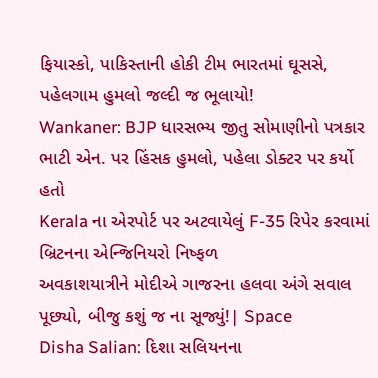ફિયાસ્કો, પાકિસ્તાની હોકી ટીમ ભારતમાં ઘૂસસે, પહેલગામ હુમલો જલ્દી જ ભૂલાયો!
Wankaner: BJP ધારસભ્ય જીતુ સોમાણીનો પત્રકાર ભાટી એન. પર હિંસક હુમલો, પહેલા ડોક્ટર પર કર્યો હતો
Kerala ના એરપોર્ટ પર અટવાયેલું F-35 રિપેર કરવામાં બ્રિટનના એન્જિનિયરો નિષ્ફળ
અવકાશયાત્રીને મોદીએ ગાજરના હલવા અંગે સવાલ પૂછ્યો, બીજુ કશું જ ના સૂજ્યું!| Space
Disha Salian: દિશા સલિયનના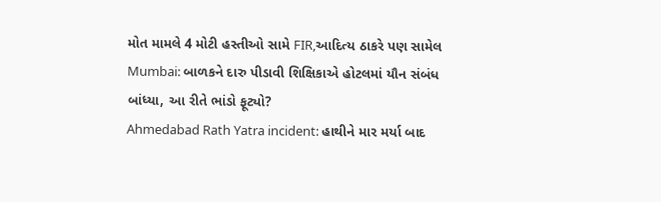મોત મામલે 4 મોટી હસ્તીઓ સામે FIR,આદિત્ય ઠાકરે પણ સામેલ
Mumbai: બાળકને દારુ પીડાવી શિક્ષિકાએ હોટલમાં યૌન સંબંધ બાંધ્યા, આ રીતે ભાંડો ફૂટ્યો?
Ahmedabad Rath Yatra incident: હાથીને માર મર્યા બાદ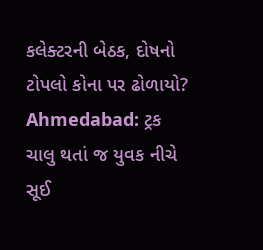કલેક્ટરની બેઠક, દોષનો ટોપલો કોના પર ઢોળાયો?
Ahmedabad: ટ્રક ચાલુ થતાં જ યુવક નીચે સૂઈ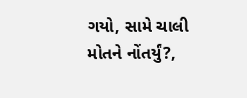ગયો, સામે ચાલી મોતને નોંતર્યું?,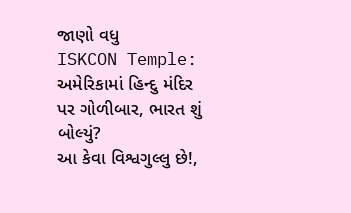જાણો વધુ
ISKCON Temple: અમેરિકામાં હિન્દુ મંદિર પર ગોળીબાર, ભારત શું બોલ્યું?
આ કેવા વિશ્વગુલ્લુ છે!,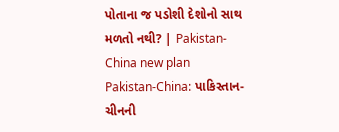પોતાના જ પડોશી દેશોનો સાથ મળતો નથી? | Pakistan-China new plan
Pakistan-China: પાકિસ્તાન-ચીનની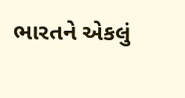ભારતને એકલું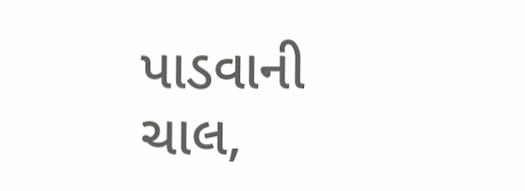પાડવાની ચાલ,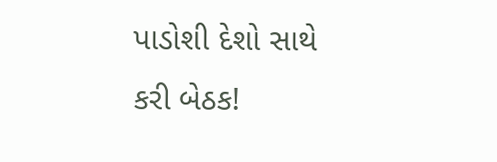પાડોશી દેશો સાથે કરી બેઠક!